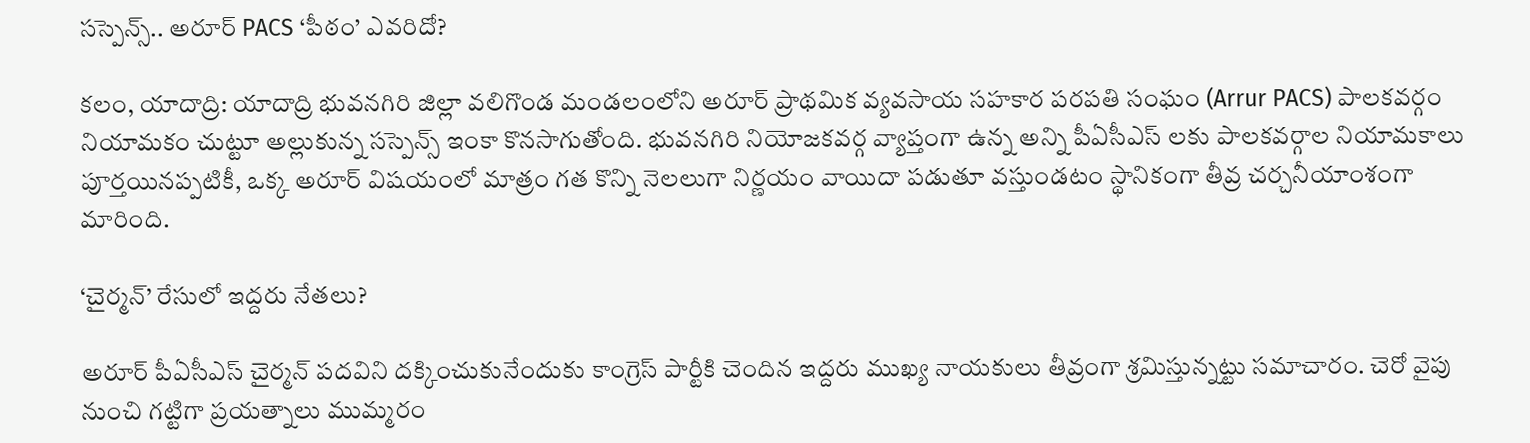సస్పెన్స్.. అరూర్ PACS ‘పీఠం’ ఎవరిదో?

కలం, యాదాద్రి: యాదాద్రి భువనగిరి జిల్లా వలిగొండ మండలంలోని అరూర్ ప్రాథమిక వ్యవసాయ సహకార పరపతి సంఘం (Arrur PACS) పాలకవర్గం నియామకం చుట్టూ అల్లుకున్న సస్పెన్స్ ఇంకా కొనసాగుతోంది. భువనగిరి నియోజకవర్గ వ్యాప్తంగా ఉన్న అన్ని పీఏసీఎస్ లకు పాలకవర్గాల నియామకాలు పూర్తయినప్పటికీ, ఒక్క అరూర్ విషయంలో మాత్రం గత కొన్ని నెలలుగా నిర్ణయం వాయిదా పడుతూ వస్తుండటం స్థానికంగా తీవ్ర చర్చనీయాంశంగా మారింది.

‘చైర్మన్’ రేసులో ఇద్దరు నేతలు?

అరూర్ పీఏసీఎస్ చైర్మన్ పదవిని దక్కించుకునేందుకు కాంగ్రెస్ పార్టీకి చెందిన ఇద్దరు ముఖ్య నాయకులు తీవ్రంగా శ్రమిస్తున్నట్టు సమాచారం. చెరో వైపు నుంచి గట్టిగా ప్రయత్నాలు ముమ్మరం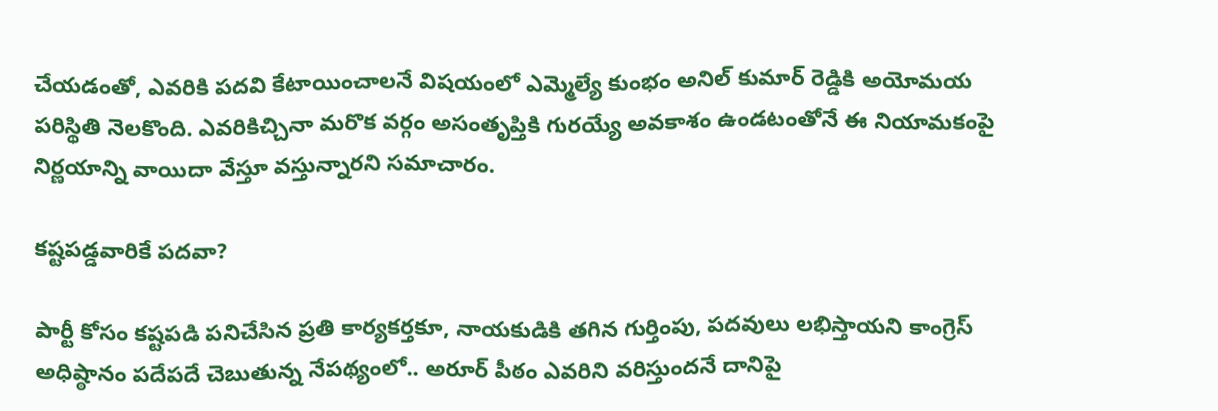చేయడంతో, ఎవరికి పదవి కేటాయించాలనే విషయంలో ఎమ్మెల్యే కుంభం అనిల్ కుమార్ రెడ్డికి అయోమయ పరిస్థితి నెలకొంది. ఎవరికిచ్చినా మరొక వర్గం అసంతృప్తికి గురయ్యే అవకాశం ఉండటంతోనే ఈ నియామకంపై నిర్ణయాన్ని వాయిదా వేస్తూ వస్తున్నారని సమాచారం.

కష్టపడ్డవారికే పదవా?

పార్టీ కోసం కష్టపడి పనిచేసిన ప్రతి కార్యకర్తకూ, నాయకుడికి తగిన గుర్తింపు, పదవులు లభిస్తాయని కాంగ్రెస్ అధిష్ఠానం పదేపదే చెబుతున్న నేపథ్యంలో.. అరూర్ పీఠం ఎవరిని వరిస్తుందనే దానిపై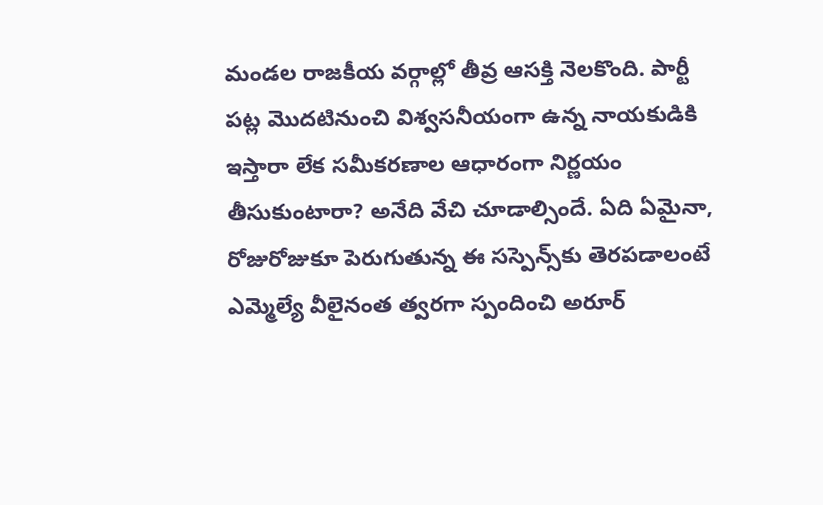మండల రాజకీయ వర్గాల్లో తీవ్ర ఆసక్తి నెలకొంది. పార్టీ పట్ల మొదటినుంచి విశ్వసనీయంగా ఉన్న నాయకుడికి ఇస్తారా లేక సమీకరణాల ఆధారంగా నిర్ణయం తీసుకుంటారా? అనేది వేచి చూడాల్సిందే. ఏది ఏమైనా, రోజురోజుకూ పెరుగుతున్న ఈ సస్పెన్స్‌కు తెరపడాలంటే ఎమ్మెల్యే వీలైనంత త్వరగా స్పందించి అరూర్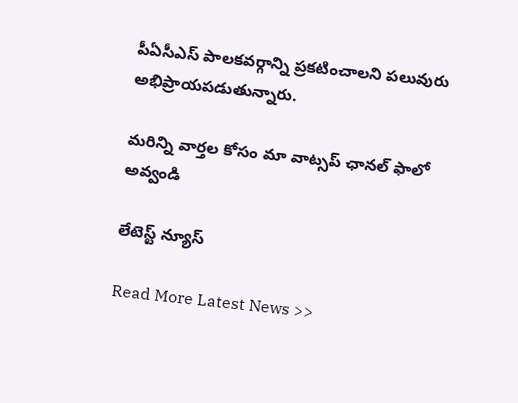పీఏసీఎస్ పాలకవర్గాన్ని ప్రకటించాలని పలువురు అభిప్రాయపడుతున్నారు.

మ‌రిన్ని వార్త‌ల కోసం మా వాట్స‌ప్ ఛాన‌ల్ ఫాలో అవ్వండి

లేటెస్ట్ న్యూస్‌

Read More Latest News >>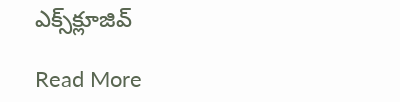ఎక్స్‌క్లూజివ్‌

Read More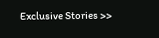Exclusive Stories >>